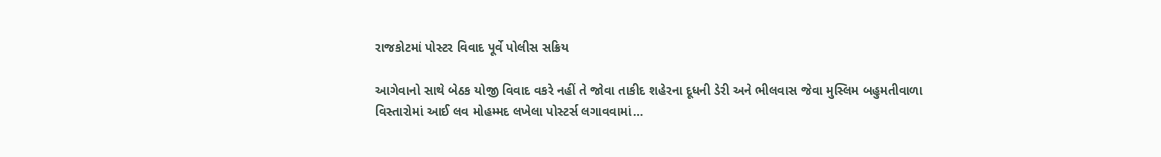રાજકોટમાં પોસ્ટર વિવાદ પૂર્વે પોલીસ સક્રિય

આગેવાનો સાથે બેઠક યોજી વિવાદ વકરે નહીં તે જોવા તાકીદ શહેરના દૂધની ડેરી અને ભીલવાસ જેવા મુસ્લિમ બહુમતીવાળા વિસ્તારોમાં આઈ લવ મોહમ્મદ લખેલા પોસ્ટર્સ લગાવવામાં…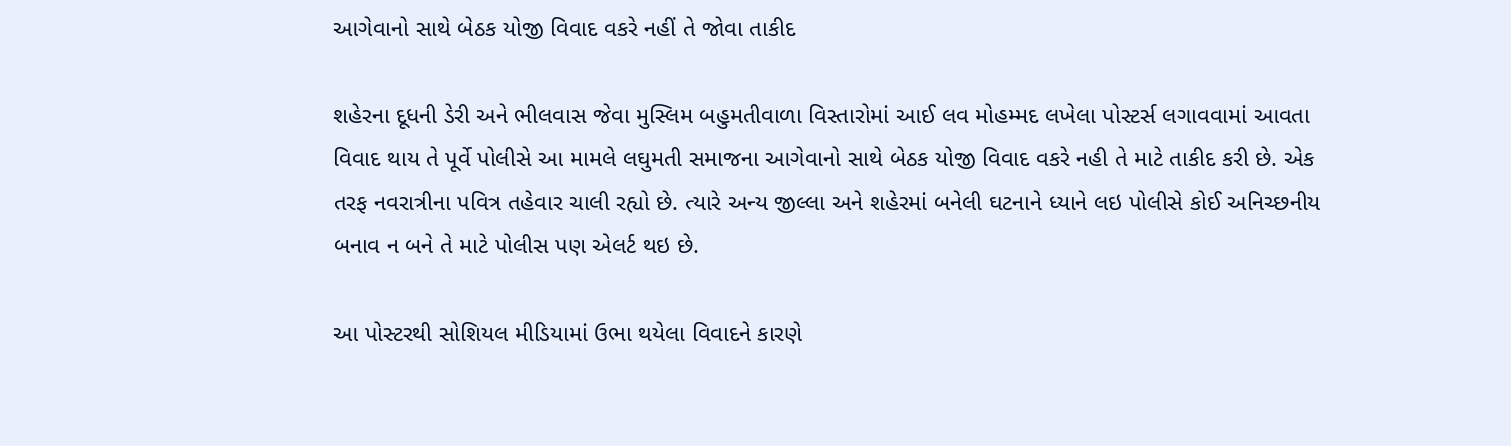આગેવાનો સાથે બેઠક યોજી વિવાદ વકરે નહીં તે જોવા તાકીદ

શહેરના દૂધની ડેરી અને ભીલવાસ જેવા મુસ્લિમ બહુમતીવાળા વિસ્તારોમાં આઈ લવ મોહમ્મદ લખેલા પોસ્ટર્સ લગાવવામાં આવતા વિવાદ થાય તે પૂર્વે પોલીસે આ મામલે લઘુમતી સમાજના આગેવાનો સાથે બેઠક યોજી વિવાદ વકરે નહી તે માટે તાકીદ કરી છે. એક તરફ નવરાત્રીના પવિત્ર તહેવાર ચાલી રહ્યો છે. ત્યારે અન્ય જીલ્લા અને શહેરમાં બનેલી ઘટનાને ધ્યાને લઇ પોલીસે કોઈ અનિચ્છનીય બનાવ ન બને તે માટે પોલીસ પણ એલર્ટ થઇ છે.

આ પોસ્ટરથી સોશિયલ મીડિયામાં ઉભા થયેલા વિવાદને કારણે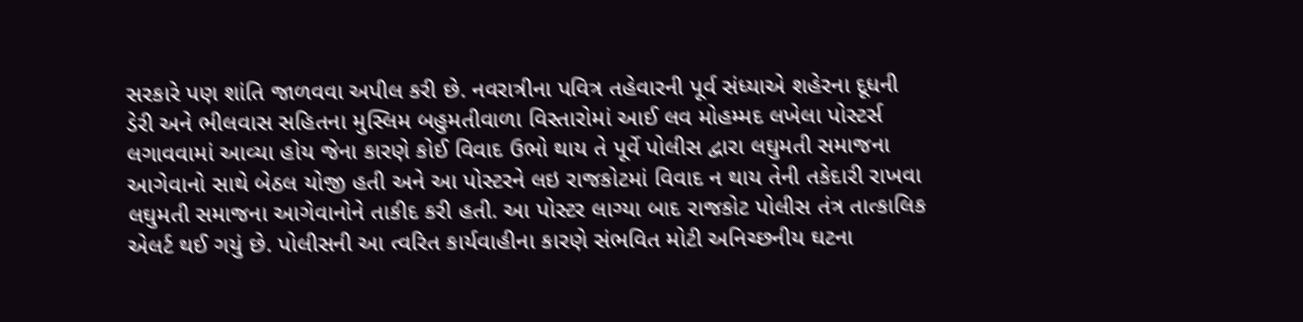સરકારે પણ શાંતિ જાળવવા અપીલ કરી છે. નવરાત્રીના પવિત્ર તહેવારની પૂર્વ સંધ્યાએ શહેરના દૂધની ડેરી અને ભીલવાસ સહિતના મુસ્લિમ બહુમતીવાળા વિસ્તારોમાં આઈ લવ મોહમ્મદ લખેલા પોસ્ટર્સ લગાવવામાં આવ્યા હોય જેના કારણે કોઈ વિવાદ ઉભો થાય તે પૂર્વે પોલીસ દ્વારા લઘુમતી સમાજના આગેવાનો સાથે બેઠલ યોજી હતી અને આ પોસ્ટરને લઇ રાજકોટમાં વિવાદ ન થાય તેની તકેદારી રાખવા લઘુમતી સમાજના આગેવાનોને તાકીદ કરી હતી. આ પોસ્ટર લાગ્યા બાદ રાજકોટ પોલીસ તંત્ર તાત્કાલિક એલર્ટ થઈ ગયું છે. પોલીસની આ ત્વરિત કાર્યવાહીના કારણે સંભવિત મોટી અનિચ્છનીય ઘટના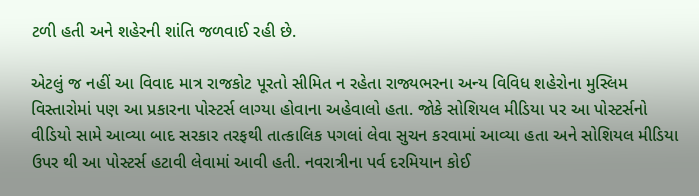ટળી હતી અને શહેરની શાંતિ જળવાઈ રહી છે.

એટલું જ નહીં આ વિવાદ માત્ર રાજકોટ પૂરતો સીમિત ન રહેતા રાજ્યભરના અન્ય વિવિધ શહેરોના મુસ્લિમ વિસ્તારોમાં પણ આ પ્રકારના પોસ્ટર્સ લાગ્યા હોવાના અહેવાલો હતા. જોકે સોશિયલ મીડિયા પર આ પોસ્ટર્સનો વીડિયો સામે આવ્યા બાદ સરકાર તરફથી તાત્કાલિક પગલાં લેવા સુચન કરવામાં આવ્યા હતા અને સોશિયલ મીડિયા ઉપર થી આ પોસ્ટર્સ હટાવી લેવામાં આવી હતી. નવરાત્રીના પર્વ દરમિયાન કોઈ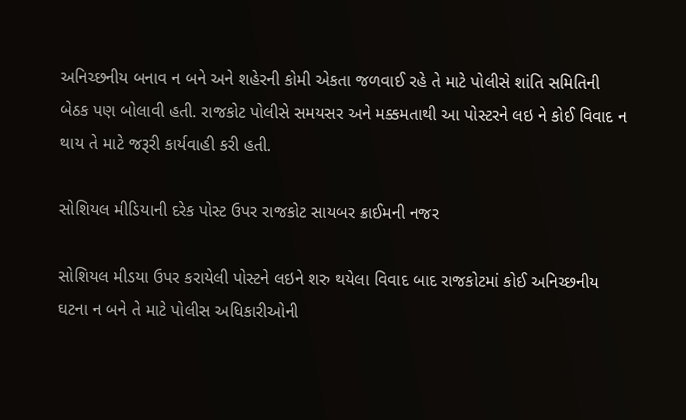અનિચ્છનીય બનાવ ન બને અને શહેરની કોમી એકતા જળવાઈ રહે તે માટે પોલીસે શાંતિ સમિતિની બેઠક પણ બોલાવી હતી. રાજકોટ પોલીસે સમયસર અને મક્કમતાથી આ પોસ્ટરને લઇ ને કોઈ વિવાદ ન થાય તે માટે જરૂરી કાર્યવાહી કરી હતી.

સોશિયલ મીડિયાની દરેક પોસ્ટ ઉપર રાજકોટ સાયબર ક્રાઈમની નજર

સોશિયલ મીડયા ઉપર કરાયેલી પોસ્ટને લઇને શરુ થયેલા વિવાદ બાદ રાજકોટમાં કોઈ અનિચ્છનીય ઘટના ન બને તે માટે પોલીસ અધિકારીઓની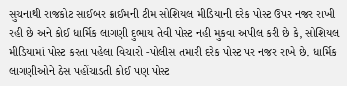સુચનાથી રાજકોટ સાઈબર ક્રાઈમની ટીમ સોશિયલ મીડિયાની દરેક પોસ્ટ ઉપર નજર રાખી રહી છે અને કોઈ ધાર્મિક લાગણી દુભાય તેવી પોસ્ટ નહી મુકવા અપીલ કરી છે કે, સોશિયલ મીડિયામાં પોસ્ટ કરતા પહેલા વિચારો -પોલીસ તમારી દરેક પોસ્ટ પર નજર રાખે છે. ધાર્મિક લાગણીઓને ઠેસ પહોંચાડતી કોઈ પણ પોસ્ટ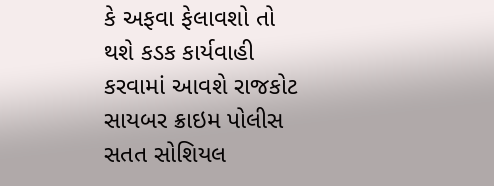કે અફવા ફેલાવશો તો થશે કડક કાર્યવાહી કરવામાં આવશે રાજકોટ સાયબર ક્રાઇમ પોલીસ સતત સોશિયલ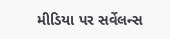મીડિયા પર સર્વેલન્સ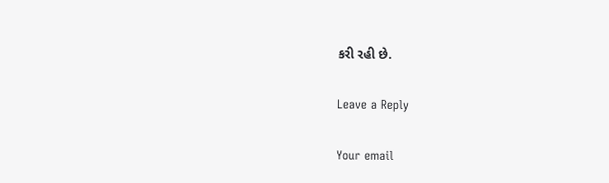કરી રહી છે.

Leave a Reply

Your email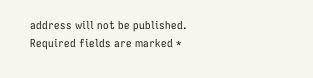address will not be published. Required fields are marked *